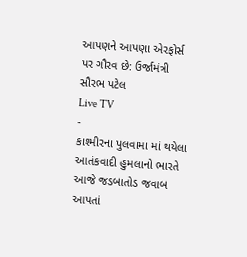આપણને આપણા એરફોર્સ પર ગૌરવ છે: ઉર્જામંત્રી સૌરભ પટેલ
Live TV
-
કાશ્મીરના પુલવામા માં થયેલા આતંકવાદી હુમલાનો ભારતે આજે જડબાતોડ જવાબ આપતાં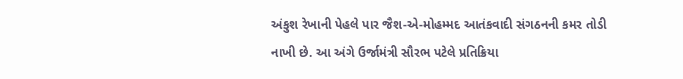અંકુશ રેખાની પેહલે પાર જૈશ-એ-મોહમ્મદ આતંકવાદી સંગઠનની કમર તોડી નાખી છે. આ અંગે ઉર્જામંત્રી સૌરભ પટેલે પ્રતિક્રિયા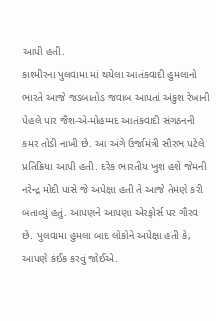આપી હતી.
કાશ્મીરના પુલવામા માં થયેલા આતંકવાદી હુમલાનો ભારતે આજે જડબાતોડ જવાબ આપતાં અંકુશ રેખાની પેહલે પાર જૈશ-એ-મોહમ્મદ આતંકવાદી સંગઠનની કમર તોડી નાખી છે. આ અંગે ઉર્જામંત્રી સૌરભ પટેલે પ્રતિક્રિયા આપી હતી. દરેક ભારતીય ખુશ હશે જેમની નરેન્દ્ર મોદી પાસે જે અપેક્ષા હતી તે આજે તેમણે કરી બતાવ્યું હતું. આપણને આપણા એરફોર્સ પર ગૌરવ છે. પુલવામા હુમલા બાદ લોકોને અપેક્ષા હતી કે, આપણે કંઈક કરવું જોઈએ.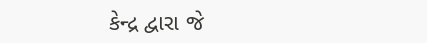કેન્દ્ર દ્વારા જે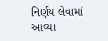નિર્ણય લેવામાં આવ્યા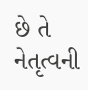છે તે નેતૃત્વની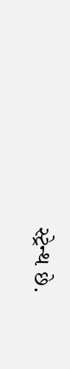સ્ટ્રેન્થ છે.